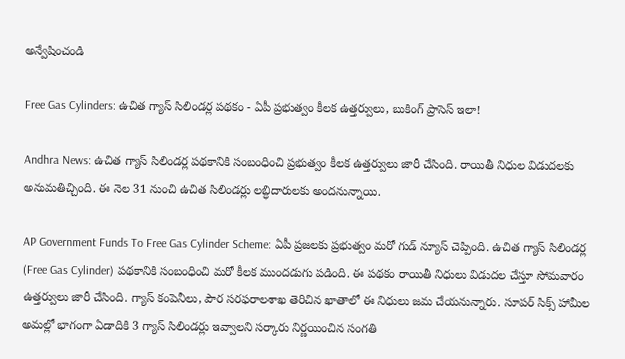అన్వేషించండి

Free Gas Cylinders: ఉచిత గ్యాస్ సిలిండర్ల పథకం - ఏపీ ప్రభుత్వం కీలక ఉత్తర్వులు, బుకింగ్ ప్రాసెస్ ఇలా!

Andhra News: ఉచిత గ్యాస్ సిలిండర్ల పథకానికి సంబంధించి ప్రభుత్వం కీలక ఉత్తర్వులు జారీ చేసింది. రాయితీ నిధుల విడుదలకు అనుమతిచ్చింది. ఈ నెల 31 నుంచి ఉచిత సిలిండర్లు లబ్ధిదారులకు అందనున్నాయి.

AP Government Funds To Free Gas Cylinder Scheme: ఏపీ ప్రజలకు ప్రభుత్వం మరో గుడ్ న్యూస్ చెప్పింది. ఉచిత గ్యాస్ సిలిండర్ల (Free Gas Cylinder) పథకానికి సంబంధించి మరో కీలక ముందడుగు పడింది. ఈ పథకం రాయితీ నిధులు విడుదల చేస్తూ సోమవారం ఉత్తర్వులు జారీ చేసింది. గ్యాస్ కంపెనీలు, పౌర సరఫరాలశాఖ తెరిచిన ఖాతాలో ఈ నిధులు జమ చేయనున్నారు. సూపర్ సిక్స్ హామీల అమల్లో భాగంగా ఏడాదికి 3 గ్యాస్ సిలిండర్లు ఇవ్వాలని సర్కారు నిర్ణయించిన సంగతి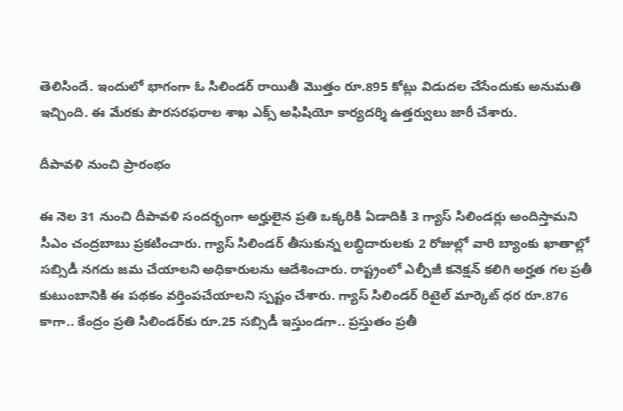తెలిసిందే. ఇందులో భాగంగా ఓ సిలిండర్ రాయితీ మొత్తం రూ.895 కోట్లు విడుదల చేసేందుకు అనుమతి ఇచ్చింది. ఈ మేరకు పౌరసరఫరాల శాఖ ఎక్స్ అఫిషియో కార్యదర్శి ఉత్తర్వులు జారీ చేశారు.

దీపావళి నుంచి ప్రారంభం

ఈ నెల 31 నుంచి దీపావళి సందర్భంగా అర్హులైన ప్రతి ఒక్కరికి ఏడాదికి 3 గ్యాస్ సిలిండర్లు అందిస్తామని సీఎం చంద్రబాబు ప్రకటించారు. గ్యాస్ సిలిండర్ తీసుకున్న లబ్ధిదారులకు 2 రోజుల్లో వారి బ్యాంకు ఖాతాల్లో సబ్సిడీ నగదు జమ చేయాలని అధికారులను ఆదేశించారు. రాష్ట్రంలో ఎల్పీజీ కనెక్షన్ కలిగి అర్హత గల ప్రతీ కుటుంబానికి ఈ పథకం వర్తింపచేయాలని స్పష్టం చేశారు. గ్యాస్ సిలిండర్ రిటైల్ మార్కెట్ ధర రూ.876 కాగా.. కేంద్రం ప్రతి సిలిండర్‌కు రూ.25 సబ్సిడీ ఇస్తుండగా.. ప్రస్తుతం ప్రతీ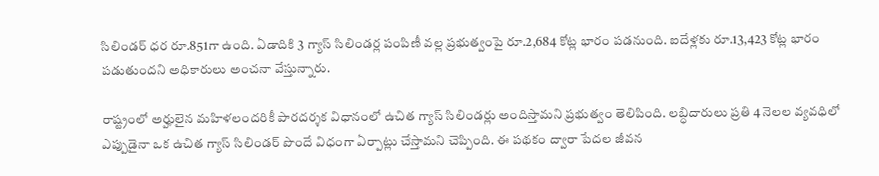సిలిండర్ ధర రూ.851గా ఉంది. ఏడాదికి 3 గ్యాస్ సిలిండర్ల పంపిణీ వల్ల ప్రభుత్వంపై రూ.2,684 కోట్ల భారం పడనుంది. ఐదేళ్లకు రూ.13,423 కోట్ల భారం పడుతుందని అధికారులు అంచనా వేస్తున్నారు.

రాష్ట్రంలో అర్హులైన మహిళలందరికీ పారదర్శక విధానంలో ఉచిత గ్యాస్ సిలిండర్లు అందిస్తామని ప్రభుత్వం తెలిపింది. లబ్ధిదారులు ప్రతి 4 నెలల వ్యవధిలో ఎప్పుడైనా ఒక ఉచిత గ్యాస్ సిలిండర్ పొందే విధంగా ఏర్పాట్లు చేస్తామని చెప్పింది. ఈ పథకం ద్వారా పేదల జీవన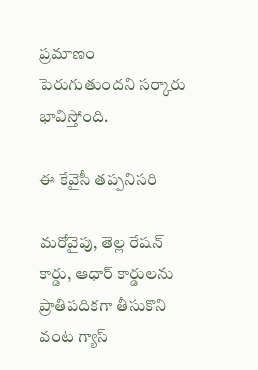ప్రమాణం పెరుగుతుందని సర్కారు భావిస్తోంది.

ఈ కేవైసీ తప్పనిసరి

మరోవైపు, తెల్ల రేషన్ కార్డు, ఆధార్ కార్డులను ప్రాతిపదికగా తీసుకొని వంట గ్యాస్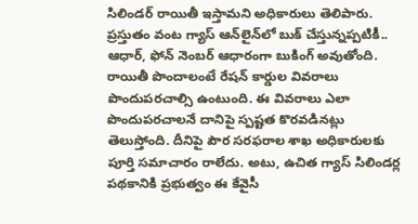సిలిండర్ రాయితీ ఇస్తామని అధికారులు తెలిపారు. ప్రస్తుతం వంట గ్యాస్ ఆన్‌లైన్‌లో బుక్ చేస్తున్నప్పటికీ.. ఆధార్, ఫోన్ నెంబర్ ఆధారంగా బుకింగ్ అవుతోంది. రాయితీ పొందాలంటే రేషన్ కార్డుల వివరాలు పొందుపరచాల్సి ఉంటుంది. ఈ వివరాలు ఎలా పొందుపరచాలనే దానిపై స్పష్టత కొరవడినట్లు తెలుస్తోంది. దీనిపై పౌర సరఫరాల శాఖ అధికారులకు పూర్తి సమాచారం రాలేదు. అటు, ఉచిత గ్యాస్ సిలిండర్ల పథకానికి ప్రభుత్వం ఈ కేవైసీ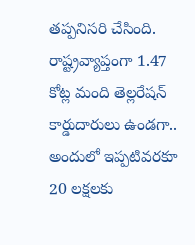తప్పనిసరి చేసింది. రాష్ట్రవ్యాప్తంగా 1.47 కోట్ల మంది తెల్లరేషన్ కార్డుదారులు ఉండగా.. అందులో ఇప్పటివరకూ 20 లక్షలకు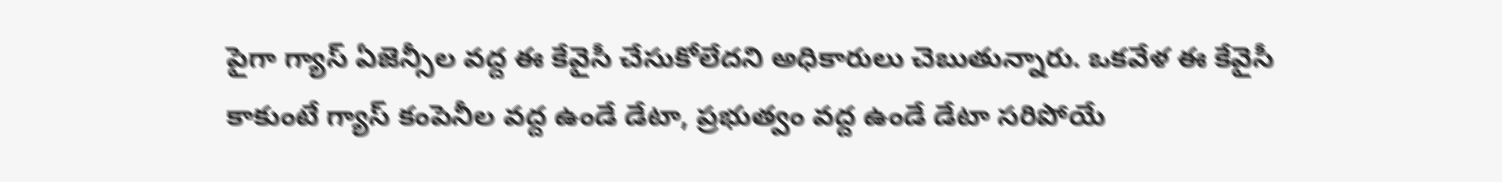పైగా గ్యాస్ ఏజెన్సీల వద్ద ఈ కేవైసీ చేసుకోలేదని అధికారులు చెబుతున్నారు. ఒకవేళ ఈ కేవైసీ కాకుంటే గ్యాస్ కంపెనీల వద్ద ఉండే డేటా, ప్రభుత్వం వద్ద ఉండే డేటా సరిపోయే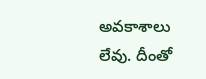అవకాశాలు లేవు. దీంతో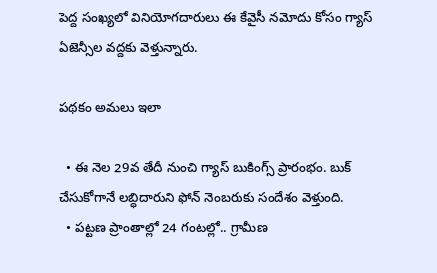పెద్ద సంఖ్యలో వినియోగదారులు ఈ కేవైసీ నమోదు కోసం గ్యాస్ ఏజెన్సీల వద్దకు వెళ్తున్నారు.

పథకం అమలు ఇలా

  • ఈ నెల 29వ తేదీ నుంచి గ్యాస్ బుకింగ్స్ ప్రారంభం. బుక్ చేసుకోగానే లబ్ధిదారుని ఫోన్ నెంబరుకు సందేశం వెళ్తుంది.
  • పట్టణ ప్రాంతాల్లో 24 గంటల్లో.. గ్రామీణ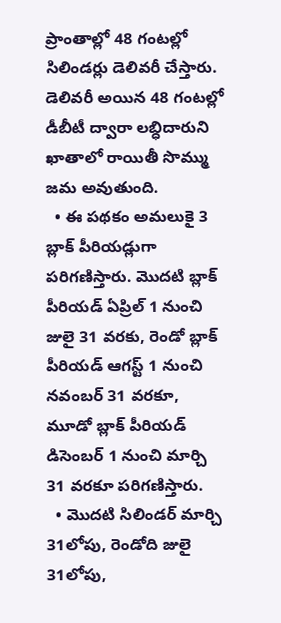ప్రాంతాల్లో 48 గంటల్లో సిలిండర్లు డెలివరీ చేస్తారు. డెలివరీ అయిన 48 గంటల్లో డీబీటీ ద్వారా లబ్ధిదారుని ఖాతాలో రాయితీ సొమ్ము జమ అవుతుంది.
  • ఈ పథకం అమలుకై 3 బ్లాక్ పీరియడ్లుగా పరిగణిస్తారు. మొదటి బ్లాక్ పీరియడ్ ఏప్రిల్ 1 నుంచి జులై 31 వరకు, రెండో బ్లాక్ పీరియడ్ ఆగస్ట్ 1 నుంచి నవంబర్ 31 వరకూ, మూడో బ్లాక్ పీరియడ్ డిసెంబర్ 1 నుంచి మార్చి 31 వరకూ పరిగణిస్తారు.
  • మొదటి సిలిండర్ మార్చి 31లోపు, రెండోది జులై 31లోపు,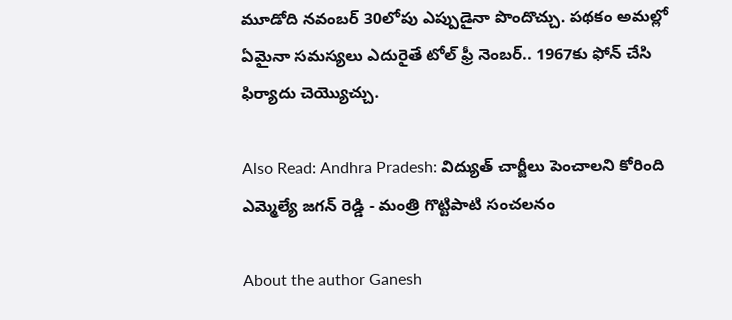మూడోది నవంబర్ 30లోపు ఎప్పుడైనా పొందొచ్చు. పథకం అమల్లో ఏమైనా సమస్యలు ఎదురైతే టోల్ ఫ్రీ నెంబర్.. 1967కు ఫోన్ చేసి ఫిర్యాదు చెయ్యొచ్చు.

Also Read: Andhra Pradesh: విద్యుత్ చార్జీలు పెంచాలని కోరింది ఎమ్మెల్యే జగన్ రెడ్డి - మంత్రి గొట్టిపాటి సంచలనం

About the author Ganesh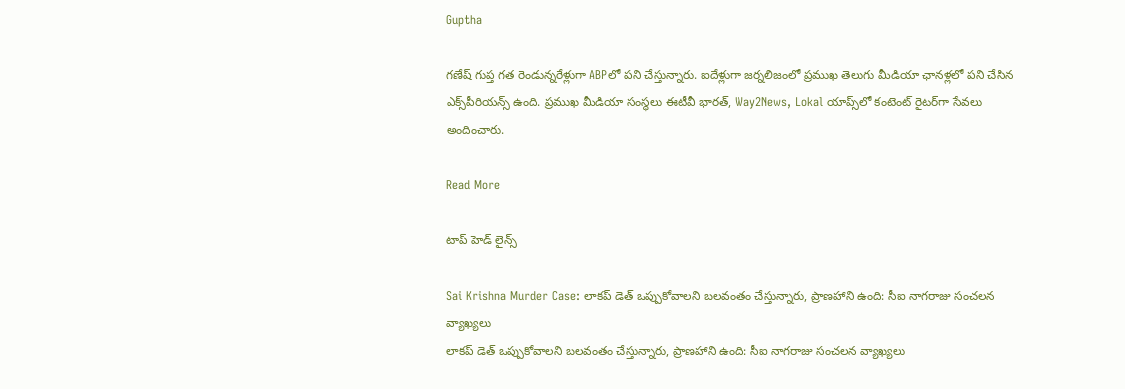Guptha

గణేష్ గుప్త గత రెండున్నరేళ్లుగా ABPలో పని చేస్తున్నారు. ఐదేళ్లుగా జర్నలిజంలో ప్రముఖ తెలుగు మీడియా ఛానళ్లలో పని చేసిన ఎక్స్‌పీరియన్స్ ఉంది. ప్రముఖ మీడియా సంస్థలు ఈటీవీ భారత్, Way2News, Lokal యాప్స్‌లో కంటెంట్ రైటర్‌గా సేవలు అందించారు.

Read More

టాప్ హెడ్ లైన్స్

Sai Krishna Murder Case: లాకప్ డెత్ ఒప్పుకోవాలని బలవంతం చేస్తున్నారు, ప్రాణహాని ఉంది: సీఐ నాగరాజు సంచలన వ్యాఖ్యలు
లాకప్ డెత్ ఒప్పుకోవాలని బలవంతం చేస్తున్నారు, ప్రాణహాని ఉంది: సీఐ నాగరాజు సంచలన వ్యాఖ్యలు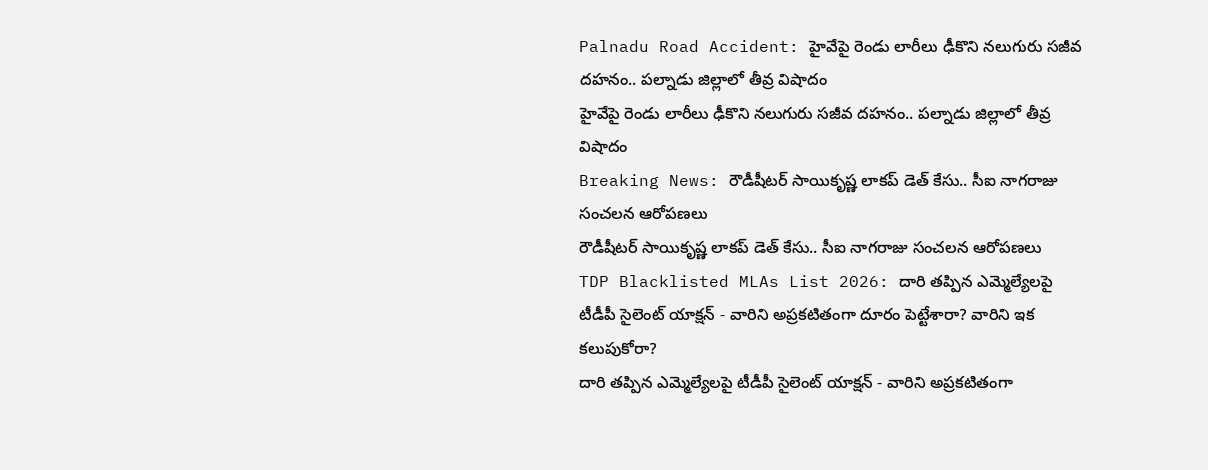Palnadu Road Accident: హైవేపై రెండు లారీలు ఢీకొని నలుగురు సజీవ దహనం.. పల్నాడు జిల్లాలో తీవ్ర విషాదం
హైవేపై రెండు లారీలు ఢీకొని నలుగురు సజీవ దహనం.. పల్నాడు జిల్లాలో తీవ్ర విషాదం
Breaking News: రౌడీషీటర్ సాయికృష్ణ లాకప్ డెత్ కేసు.. సీఐ నాగరాజు సంచలన ఆరోపణలు
రౌడీషీటర్ సాయికృష్ణ లాకప్ డెత్ కేసు.. సీఐ నాగరాజు సంచలన ఆరోపణలు
TDP Blacklisted MLAs List 2026: దారి తప్పిన ఎమ్మెల్యేలపై టీడీపీ సైలెంట్ యాక్షన్ - వారిని అప్రకటితంగా దూరం పెట్టేశారా? వారిని ఇక కలుపుకోరా?
దారి తప్పిన ఎమ్మెల్యేలపై టీడీపీ సైలెంట్ యాక్షన్ - వారిని అప్రకటితంగా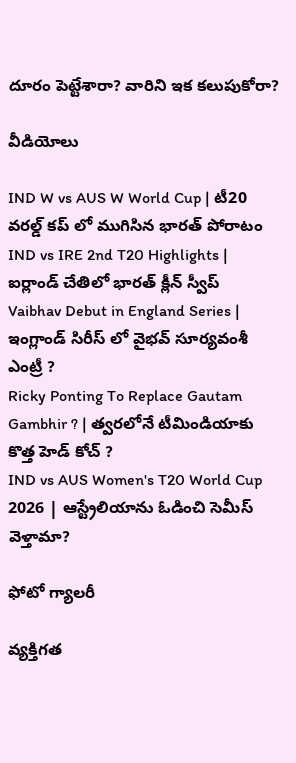దూరం పెట్టేశారా? వారిని ఇక కలుపుకోరా?

వీడియోలు

IND W vs AUS W World Cup | టీ20 వరల్డ్ కప్ లో ముగిసిన భారత్ పోరాటం
IND vs IRE 2nd T20 Highlights | ఐర్లాండ్ చేతిలో భారత్ క్లీన్ స్వీప్
Vaibhav Debut in England Series | ఇంగ్లాండ్ సిరీస్ లో వైభవ్ సూర్యవంశీ ఎంట్రీ ?
Ricky Ponting To Replace Gautam Gambhir ? | త్వరలోనే టీమిండియాకు కొత్త హెడ్ కోచ్ ?
IND vs AUS Women's T20 World Cup 2026 | ఆస్ట్రేలియాను ఓడించి సెమీస్ వెళ్తామా?

ఫోటో గ్యాలరీ

వ్యక్తిగత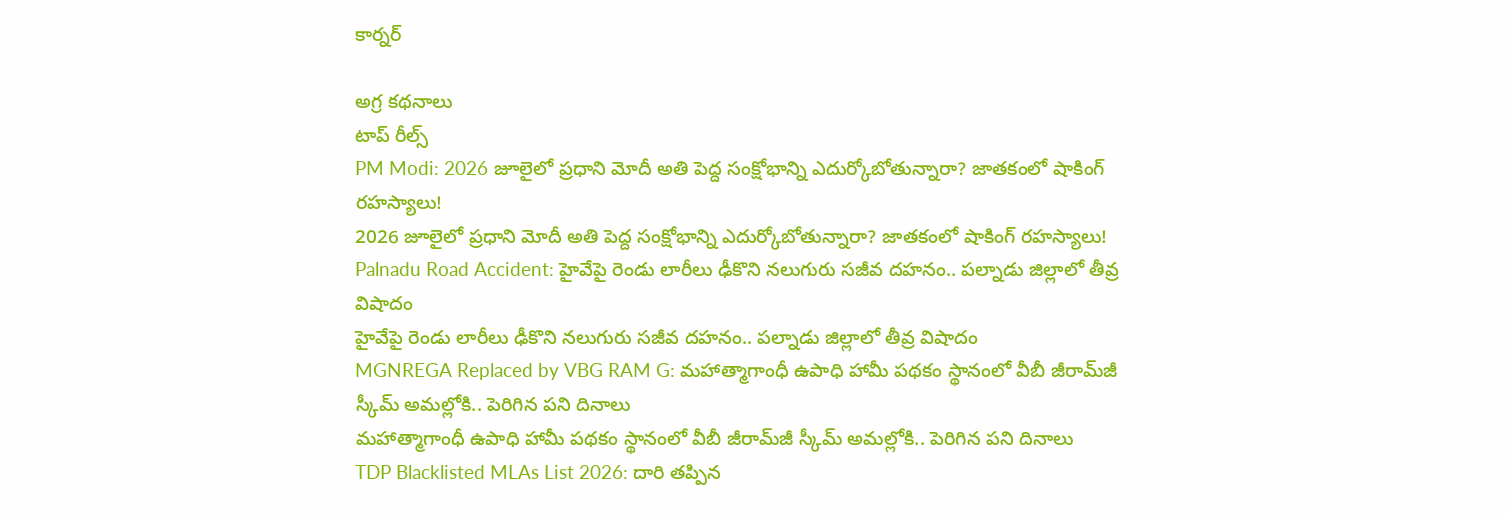కార్నర్

అగ్ర కథనాలు
టాప్ రీల్స్
PM Modi: 2026 జూలైలో ప్రధాని మోదీ అతి పెద్ద సంక్షోభాన్ని ఎదుర్కోబోతున్నారా? జాతకంలో షాకింగ్ రహస్యాలు!
2026 జూలైలో ప్రధాని మోదీ అతి పెద్ద సంక్షోభాన్ని ఎదుర్కోబోతున్నారా? జాతకంలో షాకింగ్ రహస్యాలు!
Palnadu Road Accident: హైవేపై రెండు లారీలు ఢీకొని నలుగురు సజీవ దహనం.. పల్నాడు జిల్లాలో తీవ్ర విషాదం
హైవేపై రెండు లారీలు ఢీకొని నలుగురు సజీవ దహనం.. పల్నాడు జిల్లాలో తీవ్ర విషాదం
MGNREGA Replaced by VBG RAM G: మహాత్మాగాంధీ ఉపాధి హామీ పథకం స్థానంలో వీబీ జీరామ్‌జీ స్కీమ్ అమల్లోకి.. పెరిగిన పని దినాలు
మహాత్మాగాంధీ ఉపాధి హామీ పథకం స్థానంలో వీబీ జీరామ్‌జీ స్కీమ్ అమల్లోకి.. పెరిగిన పని దినాలు
TDP Blacklisted MLAs List 2026: దారి తప్పిన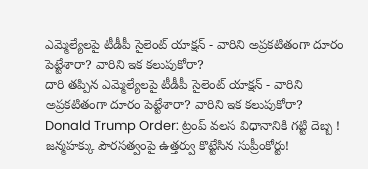ఎమ్మెల్యేలపై టీడీపీ సైలెంట్ యాక్షన్ - వారిని అప్రకటితంగా దూరం పెట్టేశారా? వారిని ఇక కలుపుకోరా?
దారి తప్పిన ఎమ్మెల్యేలపై టీడీపీ సైలెంట్ యాక్షన్ - వారిని అప్రకటితంగా దూరం పెట్టేశారా? వారిని ఇక కలుపుకోరా?
Donald Trump Order: ట్రంప్ వలస విధానానికి గట్టి దెబ్బ ! జన్మహక్కు పౌరసత్వంపై ఉత్తర్వు కొట్టేసిన సుప్రీంకోర్టు!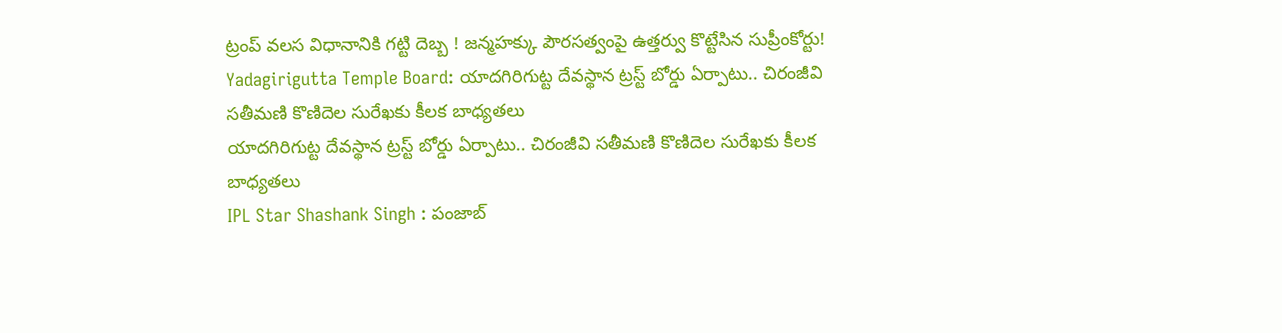ట్రంప్ వలస విధానానికి గట్టి దెబ్బ ! జన్మహక్కు పౌరసత్వంపై ఉత్తర్వు కొట్టేసిన సుప్రీంకోర్టు!
Yadagirigutta Temple Board: యాదగిరిగుట్ట దేవస్థాన ట్రస్ట్‌ బోర్డు ఏర్పాటు.. చిరంజీవి సతీమణి కొణిదెల సురేఖకు కీలక బాధ్యతలు
యాదగిరిగుట్ట దేవస్థాన ట్రస్ట్‌ బోర్డు ఏర్పాటు.. చిరంజీవి సతీమణి కొణిదెల సురేఖకు కీలక బాధ్యతలు
IPL Star Shashank Singh : పంజాబ్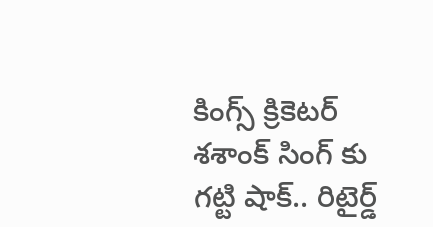కింగ్స్ క్రికెటర్ శశాంక్ సింగ్ కు గట్టి షాక్.. రిటైర్డ్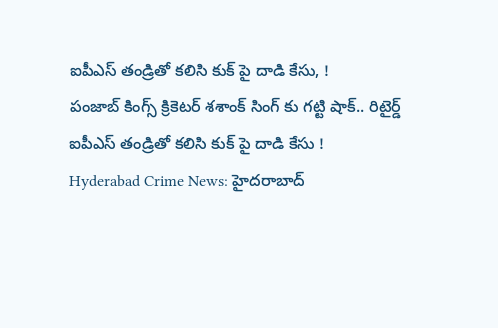ఐపీఎస్ తండ్రితో కలిసి కుక్ పై దాడి కేసు, !
పంజాబ్ కింగ్స్ క్రికెటర్ శశాంక్ సింగ్ కు గట్టి షాక్.. రిటైర్డ్ ఐపీఎస్ తండ్రితో కలిసి కుక్ పై దాడి కేసు !
Hyderabad Crime News: హైదరాబాద్‌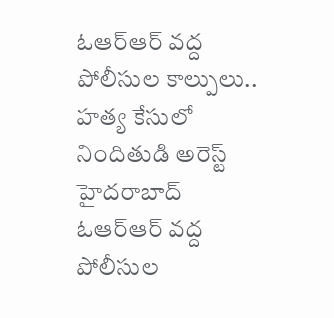ఓఆర్ఆర్ వద్ద పోలీసుల కాల్పులు.. హత్య కేసులో నిందితుడి అరెస్ట్
హైదరాబాద్‌ ఓఆర్ఆర్ వద్ద పోలీసుల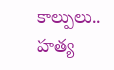కాల్పులు.. హత్య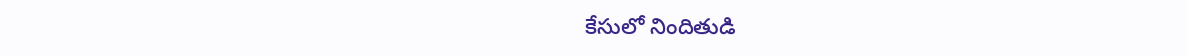కేసులో నిందితుడి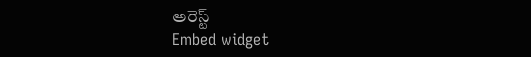అరెస్ట్
Embed widget